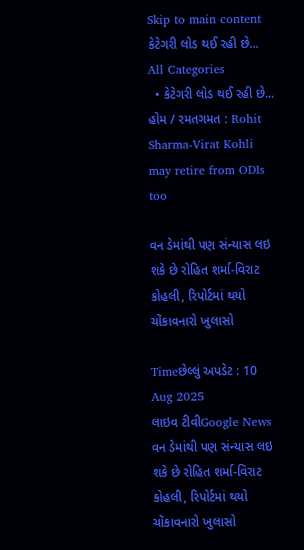Skip to main content
કેટેગરી લોડ થઈ રહી છે...
All Categories
  • કેટેગરી લોડ થઈ રહી છે...
હોમ / રમતગમત : Rohit Sharma-Virat Kohli may retire from ODIs too

વન ડેમાંથી પણ સંન્યાસ લઇ શકે છે રોહિત શર્મા-વિરાટ કોહલી, રિપોર્ટમાં થયો ચોંકાવનારો ખુલાસો

Timeછેલ્લું અપડેટ : 10 Aug 2025
લાઇવ ટીવીGoogle News
વન ડેમાંથી પણ સંન્યાસ લઇ શકે છે રોહિત શર્મા-વિરાટ કોહલી, રિપોર્ટમાં થયો ચોંકાવનારો ખુલાસો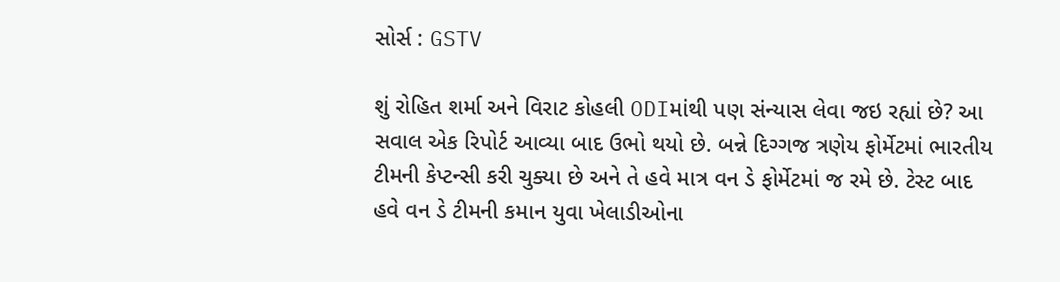સોર્સ : GSTV

શું રોહિત શર્મા અને વિરાટ કોહલી ODIમાંથી પણ સંન્યાસ લેવા જઇ રહ્યાં છે? આ સવાલ એક રિપોર્ટ આવ્યા બાદ ઉભો થયો છે. બન્ને દિગ્ગજ ત્રણેય ફોર્મેટમાં ભારતીય ટીમની કેપ્ટન્સી કરી ચુક્યા છે અને તે હવે માત્ર વન ડે ફોર્મેટમાં જ રમે છે. ટેસ્ટ બાદ હવે વન ડે ટીમની કમાન યુવા ખેલાડીઓના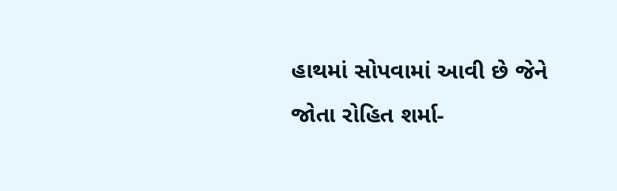હાથમાં સોપવામાં આવી છે જેને જોતા રોહિત શર્મા-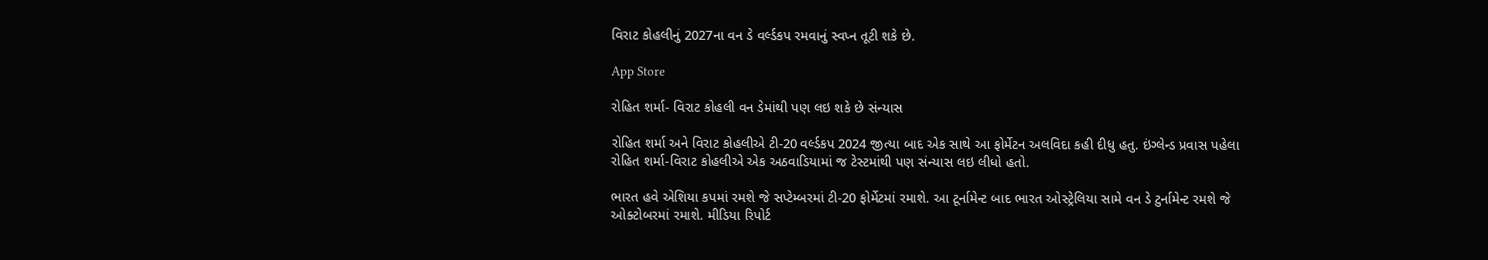વિરાટ કોહલીનું 2027ના વન ડે વર્લ્ડકપ રમવાનું સ્વપ્ન તૂટી શકે છે.

App Store

રોહિત શર્મા- વિરાટ કોહલી વન ડેમાંથી પણ લઇ શકે છે સંન્યાસ

રોહિત શર્મા અને વિરાટ કોહલીએ ટી-20 વર્લ્ડકપ 2024 જીત્યા બાદ એક સાથે આ ફોર્મેટન અલવિદા કહી દીધુ હતુ. ઇંગ્લેન્ડ પ્રવાસ પહેલા રોહિત શર્મા-વિરાટ કોહલીએ એક અઠવાડિયામાં જ ટેસ્ટમાંથી પણ સંન્યાસ લઇ લીધો હતો.

ભારત હવે એશિયા કપમાં રમશે જે સપ્ટેમ્બરમાં ટી-20 ફોર્મેટમાં રમાશે. આ ટૂર્નામેન્ટ બાદ ભારત ઓસ્ટ્રેલિયા સામે વન ડે ટુર્નામેન્ટ રમશે જે ઓક્ટોબરમાં રમાશે. મીડિયા રિપોર્ટ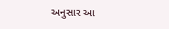અનુસાર આ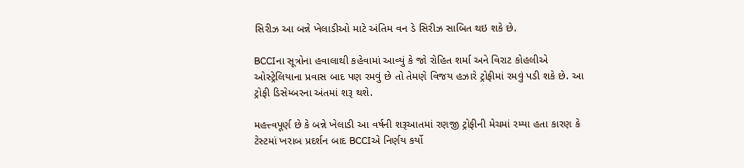સિરીઝ આ બન્ને ખેલાડીઓ માટે અંતિમ વન ડે સિરીઝ સાબિત થઇ શકે છે.

BCCIના સૂત્રોના હવાલાથી કહેવામાં આવ્યું કે જો રોહિત શર્મા અને વિરાટ કોહલીએ ઓસ્ટ્રેલિયાના પ્રવાસ બાદ પણ રમવું છે તો તેમણે વિજય હઝારે ટ્રોફીમાં રમવું પડી શકે છે. આ ટ્રોફી ડિસેમ્બરના અંતમાં શરૂ થશે.

મહત્ત્વપૂર્ણ છે કે બન્ને ખેલાડી આ વર્ષની શરૂઆતમાં રણજી ટ્રોફીની મેચમાં રમ્યા હતા કારણ કે ટેસ્ટમાં ખરાબ પ્રદર્શન બાદ BCCIએ નિર્ણય કર્યો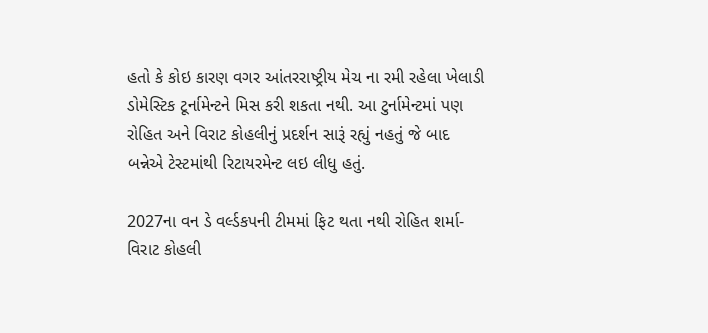હતો કે કોઇ કારણ વગર આંતરરાષ્ટ્રીય મેચ ના રમી રહેલા ખેલાડી ડોમેસ્ટિક ટૂર્નામેન્ટને મિસ કરી શકતા નથી. આ ટુર્નામેન્ટમાં પણ રોહિત અને વિરાટ કોહલીનું પ્રદર્શન સારૂં રહ્યું નહતું જે બાદ બન્નેએ ટેસ્ટમાંથી રિટાયરમેન્ટ લઇ લીધુ હતું.

2027ના વન ડે વર્લ્ડકપની ટીમમાં ફિટ થતા નથી રોહિત શર્મા-વિરાટ કોહલી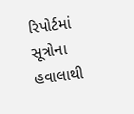રિપોર્ટમાં સૂત્રોના હવાલાથી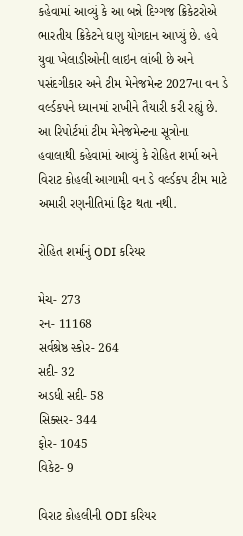કહેવામાં આવ્યું કે આ બન્ને દિગ્ગજ ક્રિકેટરોએ ભારતીય ક્રિકેટને ઘણુ યોગદાન આપ્યું છે. હવે યુવા ખેલાડીઓની લાઇન લાંબી છે અને પસંદગીકાર અને ટીમ મેનેજમેન્ટ 2027ના વન ડે વર્લ્ડકપને ધ્યાનમાં રાખીને તૈયારી કરી રહ્યું છે. આ રિપોર્ટમાં ટીમ મેનેજમેન્ટના સૂત્રોના હવાલાથી કહેવામાં આવ્યું કે રોહિત શર્મા અને વિરાટ કોહલી આગામી વન ડે વર્લ્ડકપ ટીમ માટે અમારી રણનીતિમાં ફિટ થતા નથી.

રોહિત શર્માનું ODI કરિયર

મેચ- 273
રન- 11168
સર્વશ્રેષ્ઠ સ્કોર- 264
સદી- 32
અડધી સદી- 58
સિક્સર- 344
ફોર- 1045
વિકેટ- 9

વિરાટ કોહલીની ODI કરિયર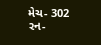મેચ- 302
રન-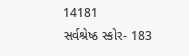14181
સર્વશ્રેષ્ઠ સ્કોર- 183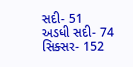સદી- 51
અડધી સદી- 74
સિક્સર- 152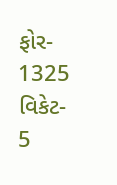ફોર- 1325
વિકેટ- 5